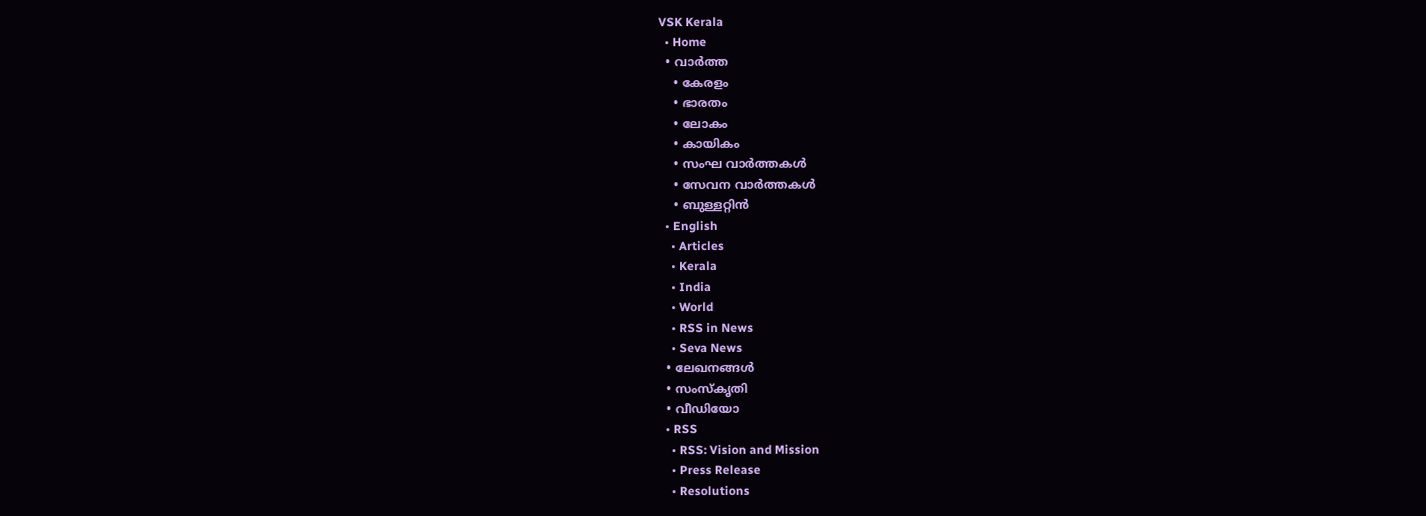VSK Kerala
  • Home
  • വാര്‍ത്ത
    • കേരളം
    • ഭാരതം
    • ലോകം
    • കായികം
    • സംഘ വാര്‍ത്തകള്‍
    • സേവന വാര്‍ത്തകള്‍
    • ബുള്ളറ്റിൻ
  • English
    • Articles
    • Kerala
    • India
    • World
    • RSS in News
    • Seva News
  • ലേഖനങ്ങള്‍
  • സംസ്കൃതി
  • വീഡിയോ
  • RSS
    • RSS: Vision and Mission
    • Press Release
    • Resolutions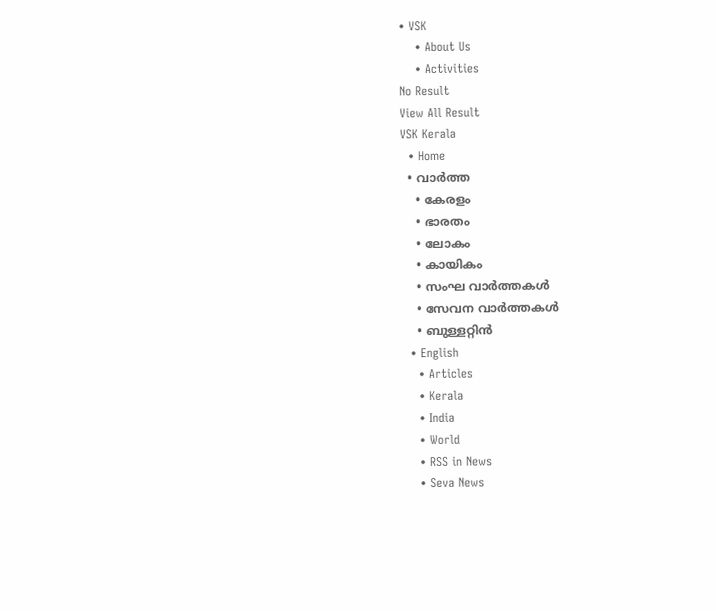• VSK
    • About Us
    • Activities
No Result
View All Result
VSK Kerala
  • Home
  • വാര്‍ത്ത
    • കേരളം
    • ഭാരതം
    • ലോകം
    • കായികം
    • സംഘ വാര്‍ത്തകള്‍
    • സേവന വാര്‍ത്തകള്‍
    • ബുള്ളറ്റിൻ
  • English
    • Articles
    • Kerala
    • India
    • World
    • RSS in News
    • Seva News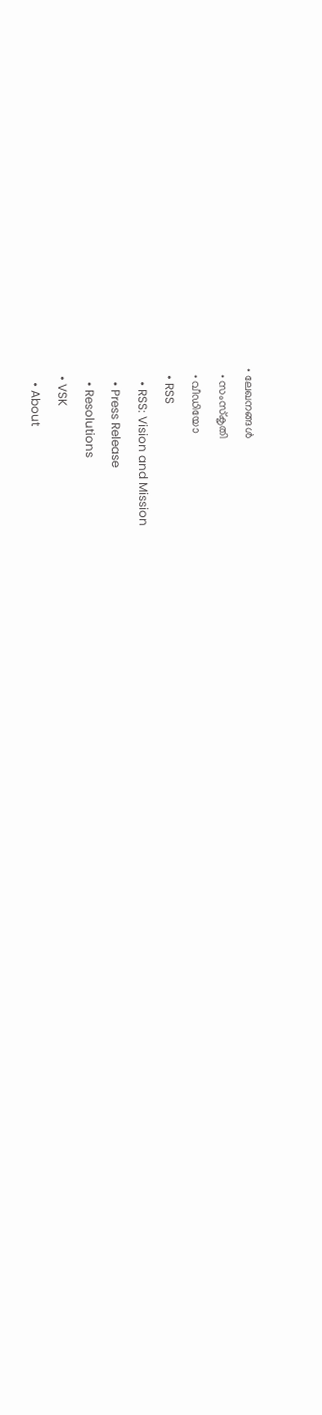• ലേഖനങ്ങള്‍
  • സംസ്കൃതി
  • വീഡിയോ
  • RSS
    • RSS: Vision and Mission
    • Press Release
    • Resolutions
  • VSK
    • About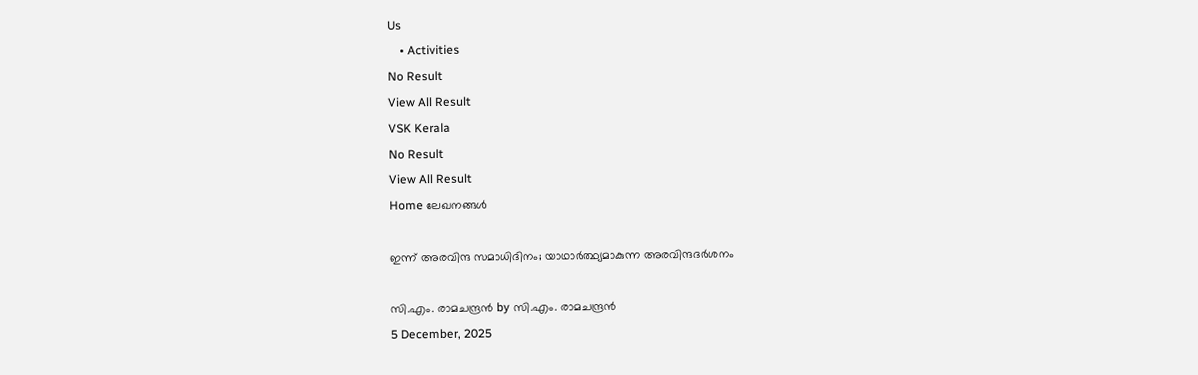Us
    • Activities
No Result
View All Result
VSK Kerala
No Result
View All Result
Home ലേഖനങ്ങള്‍

ഇന്ന് അരവിന്ദ സമാധിദിനം; യാഥാർത്ഥ്യമാകുന്ന അരവിന്ദദർശനം

സി.എം. രാമചന്ദ്രൻ by സി.എം. രാമചന്ദ്രൻ
5 December, 2025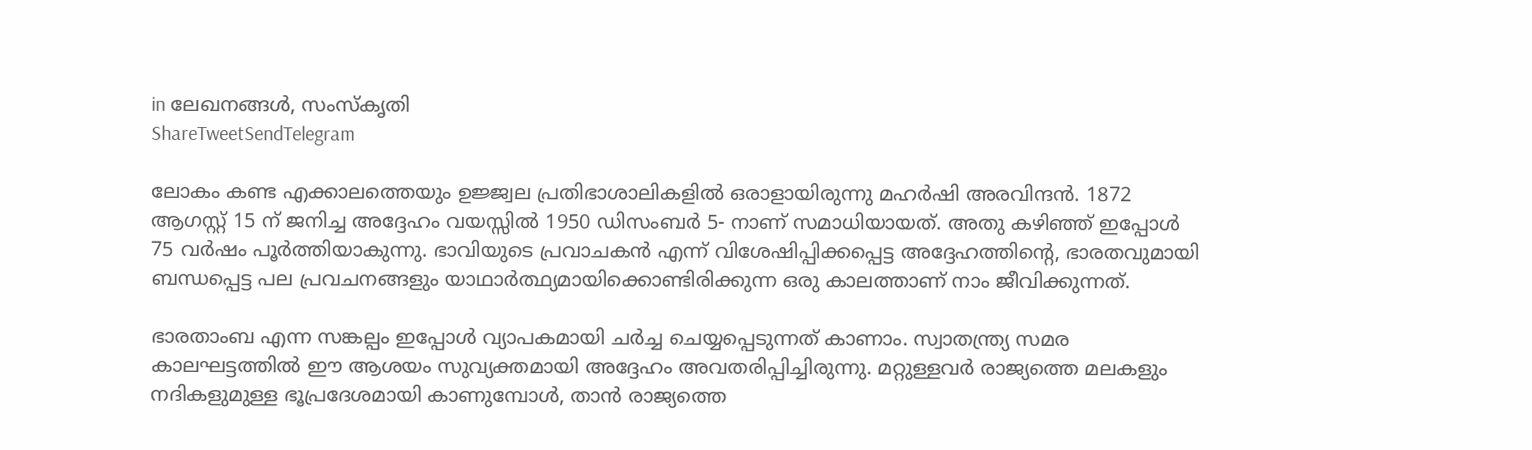in ലേഖനങ്ങള്‍, സംസ്കൃതി
ShareTweetSendTelegram

ലോകം കണ്ട എക്കാലത്തെയും ഉജ്ജ്വല പ്രതിഭാശാലികളിൽ ഒരാളായിരുന്നു മഹർഷി അരവിന്ദൻ. 1872 ആഗസ്റ്റ് 15 ന് ജനിച്ച അദ്ദേഹം വയസ്സിൽ 1950 ഡിസംബർ 5- നാണ് സമാധിയായത്. അതു കഴിഞ്ഞ് ഇപ്പോൾ 75 വർഷം പൂർത്തിയാകുന്നു. ഭാവിയുടെ പ്രവാചകൻ എന്ന് വിശേഷിപ്പിക്കപ്പെട്ട അദ്ദേഹത്തിൻ്റെ, ഭാരതവുമായി ബന്ധപ്പെട്ട പല പ്രവചനങ്ങളും യാഥാർത്ഥ്യമായിക്കൊണ്ടിരിക്കുന്ന ഒരു കാലത്താണ് നാം ജീവിക്കുന്നത്.

ഭാരതാംബ എന്ന സങ്കല്പം ഇപ്പോൾ വ്യാപകമായി ചർച്ച ചെയ്യപ്പെടുന്നത് കാണാം. സ്വാതന്ത്ര്യ സമര കാലഘട്ടത്തിൽ ഈ ആശയം സുവ്യക്തമായി അദ്ദേഹം അവതരിപ്പിച്ചിരുന്നു. മറ്റുള്ളവർ രാജ്യത്തെ മലകളും നദികളുമുള്ള ഭൂപ്രദേശമായി കാണുമ്പോൾ, താൻ രാജ്യത്തെ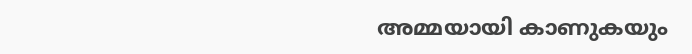അമ്മയായി കാണുകയും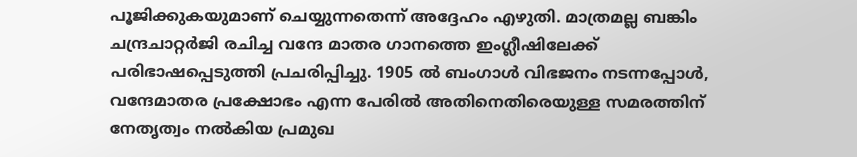പൂജിക്കുകയുമാണ് ചെയ്യുന്നതെന്ന് അദ്ദേഹം എഴുതി. മാത്രമല്ല ബങ്കിം ചന്ദ്രചാറ്റർജി രചിച്ച വന്ദേ മാതര ഗാനത്തെ ഇംഗ്ലീഷിലേക്ക് പരിഭാഷപ്പെടുത്തി പ്രചരിപ്പിച്ചു. 1905 ൽ ബംഗാൾ വിഭജനം നടന്നപ്പോൾ, വന്ദേമാതര പ്രക്ഷോഭം എന്ന പേരിൽ അതിനെതിരെയുള്ള സമരത്തിന് നേതൃത്വം നൽകിയ പ്രമുഖ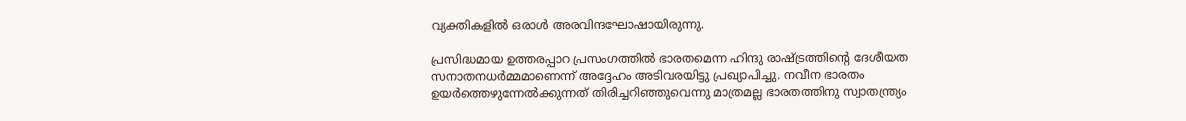വ്യക്തികളിൽ ഒരാൾ അരവിന്ദഘോഷായിരുന്നു.

പ്രസിദ്ധമായ ഉത്തരപ്പാറ പ്രസംഗത്തിൽ ഭാരതമെന്ന ഹിന്ദു രാഷ്ട്രത്തിൻ്റെ ദേശീയത സനാതനധർമ്മമാണെന്ന് അദ്ദേഹം അടിവരയിട്ടു പ്രഖ്യാപിച്ചു. നവീന ഭാരതം ഉയർത്തെഴുന്നേൽക്കുന്നത് തിരിച്ചറിഞ്ഞുവെന്നു മാത്രമല്ല ഭാരതത്തിനു സ്വാതന്ത്ര്യം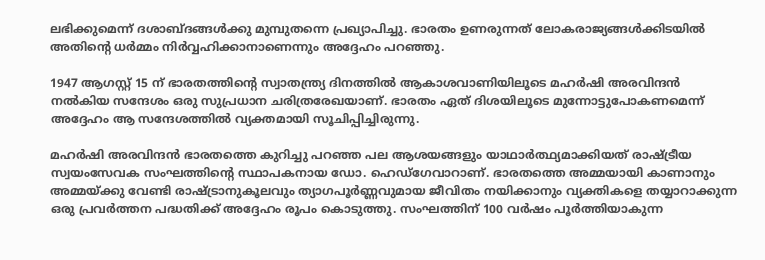ലഭിക്കുമെന്ന് ദശാബ്ദങ്ങൾക്കു മുമ്പുതന്നെ പ്രഖ്യാപിച്ചു. ഭാരതം ഉണരുന്നത് ലോകരാജ്യങ്ങൾക്കിടയിൽ അതിൻ്റെ ധർമ്മം നിർവ്വഹിക്കാനാണെന്നും അദ്ദേഹം പറഞ്ഞു.

1947 ആഗസ്റ്റ് 15 ന് ഭാരതത്തിൻ്റെ സ്വാതന്ത്ര്യ ദിനത്തിൽ ആകാശവാണിയിലൂടെ മഹർഷി അരവിന്ദൻ നൽകിയ സന്ദേശം ഒരു സുപ്രധാന ചരിത്രരേഖയാണ്. ഭാരതം ഏത് ദിശയിലൂടെ മുന്നോട്ടുപോകണമെന്ന് അദ്ദേഹം ആ സന്ദേശത്തിൽ വ്യക്തമായി സൂചിപ്പിച്ചിരുന്നു.

മഹർഷി അരവിന്ദൻ ഭാരതത്തെ കുറിച്ചു പറഞ്ഞ പല ആശയങ്ങളും യാഥാർത്ഥ്യമാക്കിയത് രാഷ്ട്രീയ സ്വയംസേവക സംഘത്തിൻ്റെ സ്ഥാപകനായ ഡോ. ഹെഡ്ഗേവാറാണ്. ഭാരതത്തെ അമ്മയായി കാണാനും അമ്മയ്ക്കു വേണ്ടി രാഷ്ട്രാനുകൂലവും ത്യാഗപൂർണ്ണവുമായ ജീവിതം നയിക്കാനും വ്യക്തികളെ തയ്യാറാക്കുന്ന ഒരു പ്രവർത്തന പദ്ധതിക്ക് അദ്ദേഹം രൂപം കൊടുത്തു. സംഘത്തിന് 100 വർഷം പൂർത്തിയാകുന്ന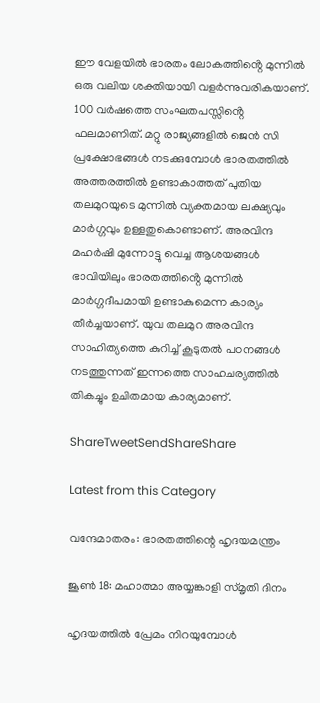ഈ വേളയിൽ ഭാരതം ലോകത്തിൻ്റെ മുന്നിൽ ഒരു വലിയ ശക്തിയായി വളർന്നുവരികയാണ്. 100 വർഷത്തെ സംഘതപസ്സിൻ്റെ ഫലമാണിത്. മറ്റു രാജ്യങ്ങളിൽ ജെൻ സി പ്രക്ഷോഭങ്ങൾ നടക്കുമ്പോൾ ഭാരതത്തിൽ അത്തരത്തിൽ ഉണ്ടാകാത്തത് പുതിയ തലമുറയുടെ മുന്നിൽ വ്യക്തമായ ലക്ഷ്യവും മാർഗ്ഗവും ഉള്ളതുകൊണ്ടാണ്. അരവിന്ദ മഹർഷി മുന്നോട്ടു വെച്ച ആശയങ്ങൾ ഭാവിയിലും ഭാരതത്തിൻ്റെ മുന്നിൽ മാർഗ്ഗദീപമായി ഉണ്ടാകുമെന്ന കാര്യം തീർച്ചയാണ്. യുവ തലമുറ അരവിന്ദ സാഹിത്യത്തെ കുറിച്ച് കൂടുതൽ പഠനങ്ങൾ നടത്തുന്നത് ഇന്നത്തെ സാഹചര്യത്തിൽ തികച്ചും ഉചിതമായ കാര്യമാണ്.

ShareTweetSendShareShare

Latest from this Category

വന്ദേമാതരം: ഭാരതത്തിന്റെ ഹൃദയമന്ത്രം

ജൂൺ 18: മഹാത്മാ അയ്യങ്കാളി സ്‌മൃതി ദിനം

ഹൃദയത്തില്‍ പ്രേമം നിറയുമ്പോള്‍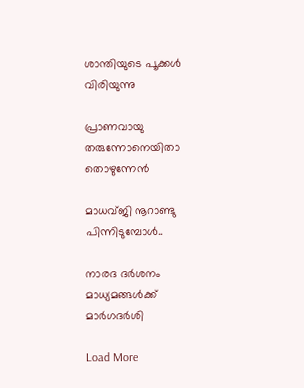ശാന്തിയുടെ പൂക്കള്‍ വിരിയുന്നു

പ്രാണവായു തരുന്നോനെയിതാ തൊഴുന്നേന്‍

മാധവ്ജി നൂറാണ്ടു പിന്നിടുമ്പോള്‍..

നാരദ ദർശനം മാധ്യമങ്ങൾക്ക് മാർഗദർശി

Load More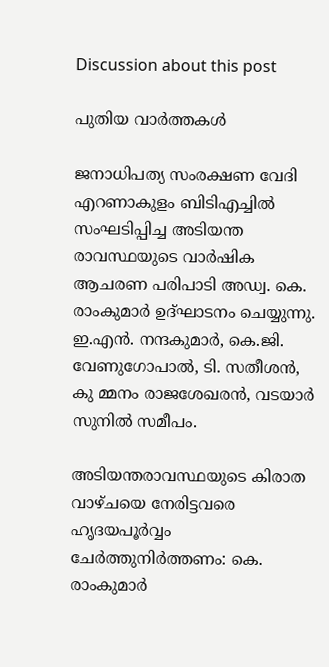Discussion about this post

പുതിയ വാര്‍ത്തകള്‍

ജനാധിപത്യ സംരക്ഷണ വേദി എറണാകുളം ബിടിഎച്ചില്‍ സംഘടിപ്പിച്ച അടിയന്ത രാവസ്ഥയുടെ വാര്‍ഷിക ആചരണ പരിപാടി അഡ്വ. കെ. രാംകുമാര്‍ ഉദ്ഘാടനം ചെയ്യുന്നു. ഇ.എന്‍. നന്ദകുമാര്‍, കെ.ജി. വേണുഗോപാല്‍, ടി. സതീശന്‍, കു മ്മനം രാജശേഖരന്‍, വടയാര്‍ സുനില്‍ സമീപം.

അടിയന്തരാവസ്ഥയുടെ കിരാത വാഴ്ചയെ നേരിട്ടവരെ ഹൃദയപൂര്‍വ്വം ചേര്‍ത്തുനിര്‍ത്തണം: കെ. രാംകുമാര്‍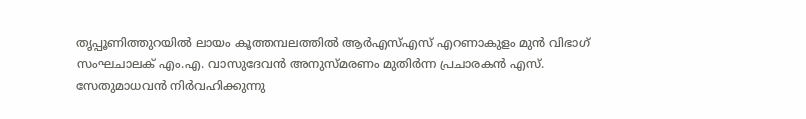തൃപ്പൂണിത്തുറയില്‍ ലായം കൂത്തമ്പലത്തില്‍ ആര്‍എസ്എസ് എറണാകുളം മുന്‍ വിഭാഗ് സംഘചാലക് എം.എ. വാസുദേവന്‍ അനുസ്മരണം മുതിര്‍ന്ന പ്രചാരകന്‍ എസ്. സേതുമാധവന്‍ നിര്‍വഹിക്കുന്നു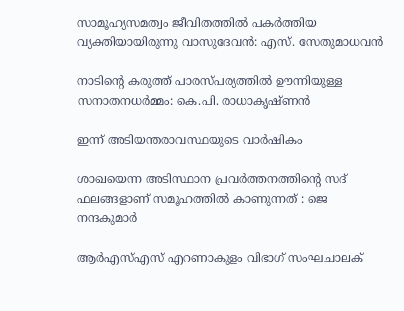സാമൂഹ്യസമത്വം ജീവിതത്തില്‍ പകര്‍ത്തിയ വ്യക്തിയായിരുന്നു വാസുദേവന്‍: എസ്. സേതുമാധവന്‍

നാടിന്റെ കരുത്ത് പാരസ്പര്യത്തിൽ ഊന്നിയുള്ള സനാതനധർമ്മം: കെ.പി. രാധാകൃഷ്ണൻ

ഇന്ന് അടിയന്തരാവസ്ഥയുടെ വാര്‍ഷികം

ശാഖയെന്ന അടിസ്ഥാന പ്രവർത്തനത്തിന്റെ സദ് ഫലങ്ങളാണ് സമൂഹത്തിൽ കാണുന്നത് : ജെ നന്ദകുമാർ

ആർഎസ്എസ് എറണാകുളം വിഭാഗ് സംഘചാലക്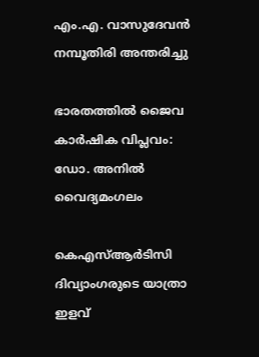എം.എ. വാസുദേവൻ നമ്പൂതിരി അന്തരിച്ചു

ഭാരതത്തില്‍ ജൈവ കാര്‍ഷിക വിപ്ലവം: ഡോ. അനില്‍ വൈദ്യമംഗലം

കെഎസ്ആര്‍ടിസി ദിവ്യാംഗരുടെ യാത്രാ ഇളവ്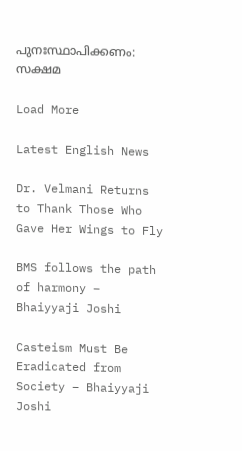പുനഃസ്ഥാപിക്കണം: സക്ഷമ

Load More

Latest English News

Dr. Velmani Returns to Thank Those Who Gave Her Wings to Fly

BMS follows the path of harmony – Bhaiyyaji Joshi

Casteism Must Be Eradicated from Society – Bhaiyyaji Joshi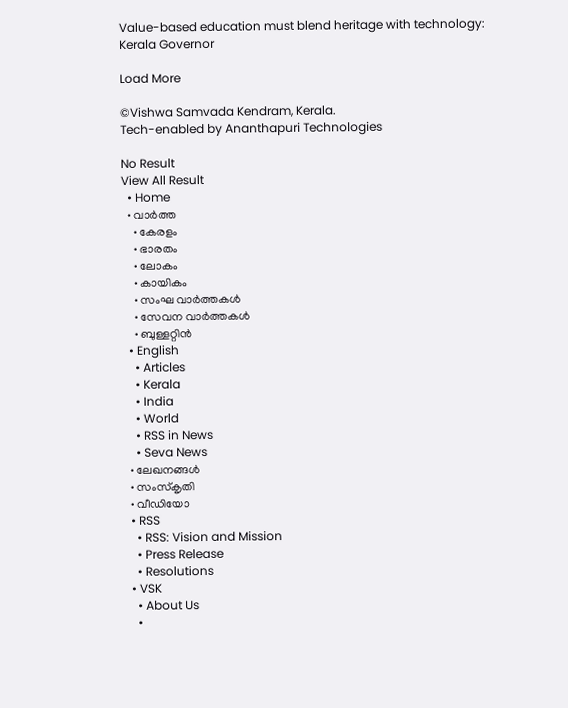Value-based education must blend heritage with technology: Kerala Governor

Load More

©Vishwa Samvada Kendram, Kerala.
Tech-enabled by Ananthapuri Technologies

No Result
View All Result
  • Home
  • വാര്‍ത്ത
    • കേരളം
    • ഭാരതം
    • ലോകം
    • കായികം
    • സംഘ വാര്‍ത്തകള്‍
    • സേവന വാര്‍ത്തകള്‍
    • ബുള്ളറ്റിൻ
  • English
    • Articles
    • Kerala
    • India
    • World
    • RSS in News
    • Seva News
  • ലേഖനങ്ങള്‍
  • സംസ്കൃതി
  • വീഡിയോ
  • RSS
    • RSS: Vision and Mission
    • Press Release
    • Resolutions
  • VSK
    • About Us
    •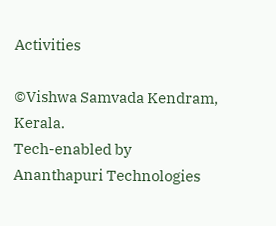Activities

©Vishwa Samvada Kendram, Kerala.
Tech-enabled by Ananthapuri Technologies